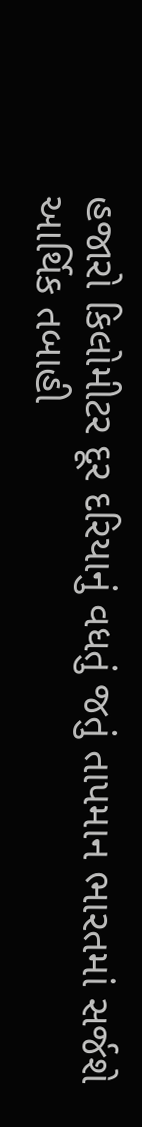હજારો કિલોમીટર દૂર દરિયાનું વધતું જતું તાપમાન ભારતમાં સર્જશે આર્થિક તબાહી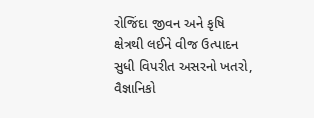રોજિંદા જીવન અને કૃષિ ક્ષેત્રથી લઈને વીજ ઉત્પાદન સુધી વિપરીત અસરનો ખતરો, વૈજ્ઞાનિકો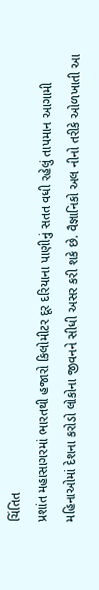ચિંતિત
પ્રશાંત મહાસાગરમાં ભારતથી હજારો કિલોમીટર દૂર દરિયાના પાણીનું સતત વધી રહેલું તાપમાન આગામી મહિનાઓમાં દેશના કરોડો લોકોના જીવનને સીધી અસર કરી શકે છે. વૈજ્ઞાનિકો અલ નીનો તરીકે ઓળખાતી આ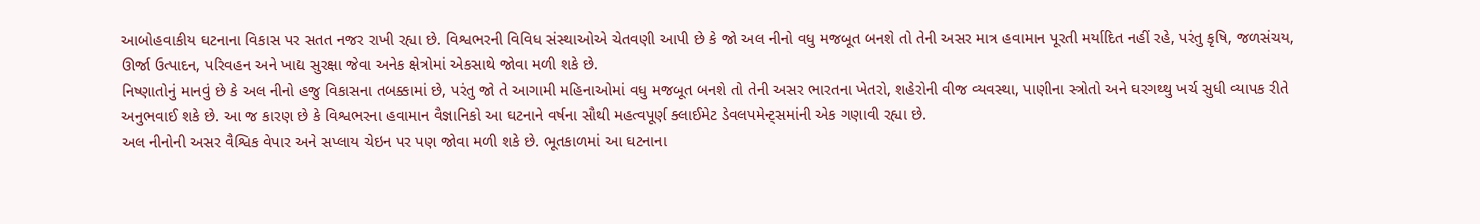આબોહવાકીય ઘટનાના વિકાસ પર સતત નજર રાખી રહ્યા છે. વિશ્વભરની વિવિધ સંસ્થાઓએ ચેતવણી આપી છે કે જો અલ નીનો વધુ મજબૂત બનશે તો તેની અસર માત્ર હવામાન પૂરતી મર્યાદિત નહીં રહે, પરંતુ કૃષિ, જળસંચય, ઊર્જા ઉત્પાદન, પરિવહન અને ખાદ્ય સુરક્ષા જેવા અનેક ક્ષેત્રોમાં એકસાથે જોવા મળી શકે છે.
નિષ્ણાતોનું માનવું છે કે અલ નીનો હજુ વિકાસના તબક્કામાં છે, પરંતુ જો તે આગામી મહિનાઓમાં વધુ મજબૂત બનશે તો તેની અસર ભારતના ખેતરો, શહેરોની વીજ વ્યવસ્થા, પાણીના સ્ત્રોતો અને ઘરગથ્થુ ખર્ચ સુધી વ્યાપક રીતે અનુભવાઈ શકે છે. આ જ કારણ છે કે વિશ્વભરના હવામાન વૈજ્ઞાનિકો આ ઘટનાને વર્ષના સૌથી મહત્વપૂર્ણ ક્લાઈમેટ ડેવલપમેન્ટ્સમાંની એક ગણાવી રહ્યા છે.
અલ નીનોની અસર વૈશ્વિક વેપાર અને સપ્લાય ચેઇન પર પણ જોવા મળી શકે છે. ભૂતકાળમાં આ ઘટનાના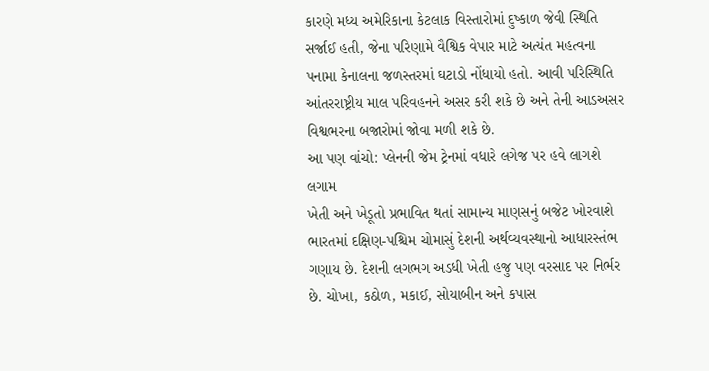કારણે મધ્ય અમેરિકાના કેટલાક વિસ્તારોમાં દુષ્કાળ જેવી સ્થિતિ સર્જાઈ હતી, જેના પરિણામે વૈશ્વિક વેપાર માટે અત્યંત મહત્વના પનામા કેનાલના જળસ્તરમાં ઘટાડો નોંધાયો હતો. આવી પરિસ્થિતિ આંતરરાષ્ટ્રીય માલ પરિવહનને અસર કરી શકે છે અને તેની આડઅસર વિશ્વભરના બજારોમાં જોવા મળી શકે છે.
આ પણ વાંચો: પ્લેનની જેમ ટ્રેનમાં વધારે લગેજ પર હવે લાગશે લગામ
ખેતી અને ખેડૂતો પ્રભાવિત થતાં સામાન્ય માણસનું બજેટ ખોરવાશે
ભારતમાં દક્ષિણ-પશ્ચિમ ચોમાસું દેશની અર્થવ્યવસ્થાનો આધારસ્તંભ ગણાય છે. દેશની લગભગ અડધી ખેતી હજુ પણ વરસાદ પર નિર્ભર છે. ચોખા, કઠોળ, મકાઈ, સોયાબીન અને કપાસ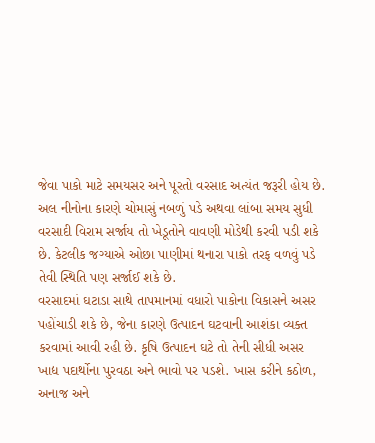જેવા પાકો માટે સમયસર અને પૂરતો વરસાદ અત્યંત જરૂરી હોય છે. અલ નીનોના કારણે ચોમાસું નબળું પડે અથવા લાંબા સમય સુધી વરસાદી વિરામ સર્જાય તો ખેડૂતોને વાવણી મોડેથી કરવી પડી શકે છે. કેટલીક જગ્યાએ ઓછા પાણીમાં થનારા પાકો તરફ વળવું પડે તેવી સ્થિતિ પણ સર્જાઈ શકે છે.
વરસાદમાં ઘટાડા સાથે તાપમાનમાં વધારો પાકોના વિકાસને અસર પહોંચાડી શકે છે, જેના કારણે ઉત્પાદન ઘટવાની આશંકા વ્યક્ત કરવામાં આવી રહી છે. કૃષિ ઉત્પાદન ઘટે તો તેની સીધી અસર ખાદ્ય પદાર્થોના પુરવઠા અને ભાવો પર પડશે. ખાસ કરીને કઠોળ, અનાજ અને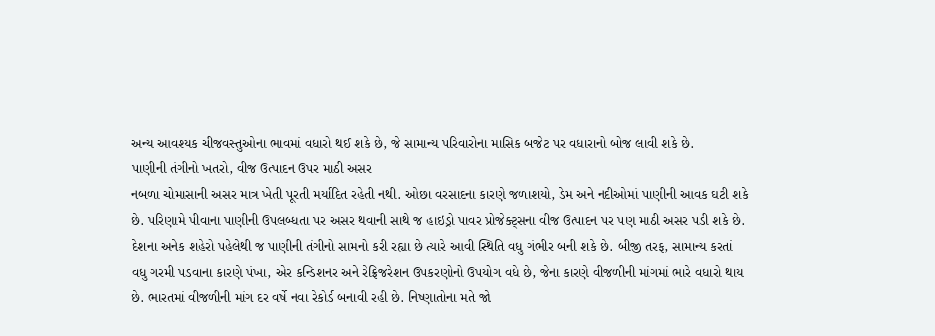અન્ય આવશ્યક ચીજવસ્તુઓના ભાવમાં વધારો થઈ શકે છે, જે સામાન્ય પરિવારોના માસિક બજેટ પર વધારાનો બોજ લાવી શકે છે.
પાણીની તંગીનો ખતરો, વીજ ઉત્પાદન ઉપર માઠી અસર
નબળા ચોમાસાની અસર માત્ર ખેતી પૂરતી મર્યાદિત રહેતી નથી. ઓછા વરસાદના કારણે જળાશયો, ડેમ અને નદીઓમાં પાણીની આવક ઘટી શકે છે. પરિણામે પીવાના પાણીની ઉપલબ્ધતા પર અસર થવાની સાથે જ હાઇડ્રો પાવર પ્રોજેક્ટ્સના વીજ ઉત્પાદન પર પણ માઠી અસર પડી શકે છે. દેશના અનેક શહેરો પહેલેથી જ પાણીની તંગીનો સામનો કરી રહ્યા છે ત્યારે આવી સ્થિતિ વધુ ગંભીર બની શકે છે. બીજી તરફ, સામાન્ય કરતાં વધુ ગરમી પડવાના કારણે પંખા, એર કન્ડિશનર અને રેફ્રિજરેશન ઉપકરણોનો ઉપયોગ વધે છે, જેના કારણે વીજળીની માંગમાં ભારે વધારો થાય છે. ભારતમાં વીજળીની માંગ દર વર્ષે નવા રેકોર્ડ બનાવી રહી છે. નિષ્ણાતોના મતે જો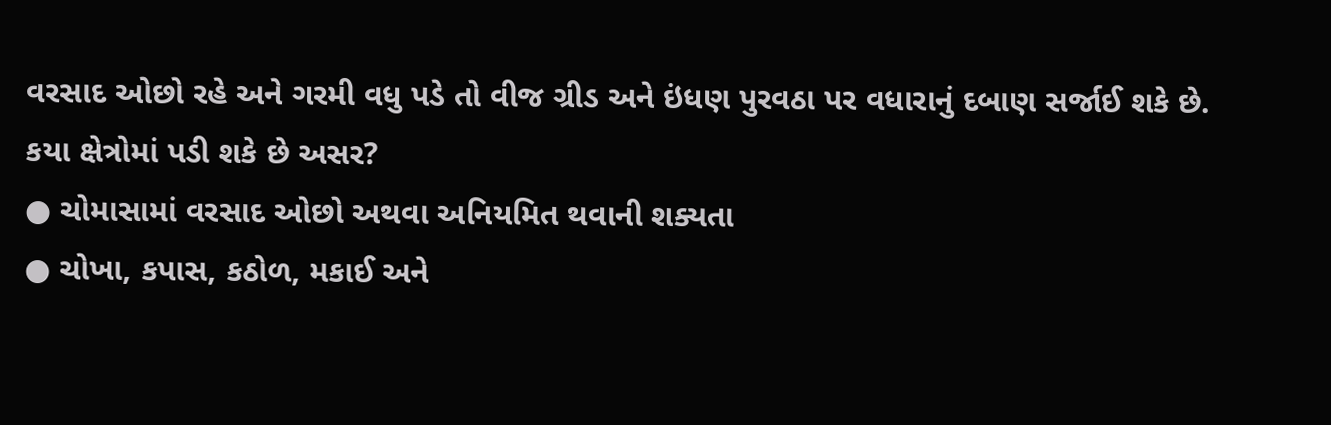વરસાદ ઓછો રહે અને ગરમી વધુ પડે તો વીજ ગ્રીડ અને ઇંધણ પુરવઠા પર વધારાનું દબાણ સર્જાઈ શકે છે.
કયા ક્ષેત્રોમાં પડી શકે છે અસર?
● ચોમાસામાં વરસાદ ઓછો અથવા અનિયમિત થવાની શક્યતા
● ચોખા, કપાસ, કઠોળ, મકાઈ અને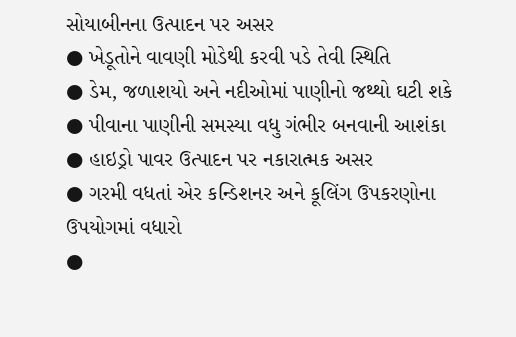સોયાબીનના ઉત્પાદન પર અસર
● ખેડૂતોને વાવણી મોડેથી કરવી પડે તેવી સ્થિતિ
● ડેમ, જળાશયો અને નદીઓમાં પાણીનો જથ્થો ઘટી શકે
● પીવાના પાણીની સમસ્યા વધુ ગંભીર બનવાની આશંકા
● હાઇડ્રો પાવર ઉત્પાદન પર નકારાત્મક અસર
● ગરમી વધતાં એર કન્ડિશનર અને કૂલિંગ ઉપકરણોના ઉપયોગમાં વધારો
●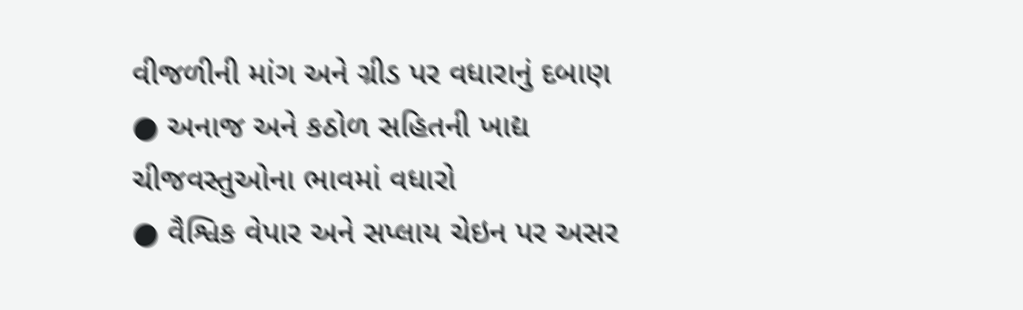વીજળીની માંગ અને ગ્રીડ પર વધારાનું દબાણ
● અનાજ અને કઠોળ સહિતની ખાદ્ય ચીજવસ્તુઓના ભાવમાં વધારો
● વૈશ્વિક વેપાર અને સપ્લાય ચેઇન પર અસર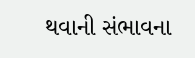થવાની સંભાવના